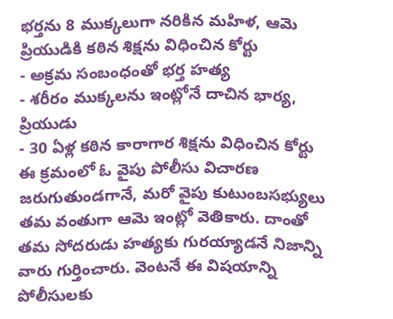భర్తను 8 ముక్కలుగా నరికిన మహిళ, ఆమె ప్రియుడికి కఠిన శిక్షను విధించిన కోర్టు
- అక్రమ సంబంధంతో భర్త హత్య
- శరీరం ముక్కలను ఇంట్లోనే దాచిన భార్య, ప్రియుడు
- 30 ఏళ్ల కఠిన కారాగార శిక్షను విధించిన కోర్టు
ఈ క్రమంలో ఓ వైపు పోలీసు విచారణ జరుగుతుండగానే, మరో వైపు కుటుంబసభ్యులు తమ వంతుగా ఆమె ఇంట్లో వెతికారు. దాంతో తమ సోదరుడు హత్యకు గురయ్యాడనే నిజాన్ని వారు గుర్తించారు. వెంటనే ఈ విషయాన్ని పోలీసులకు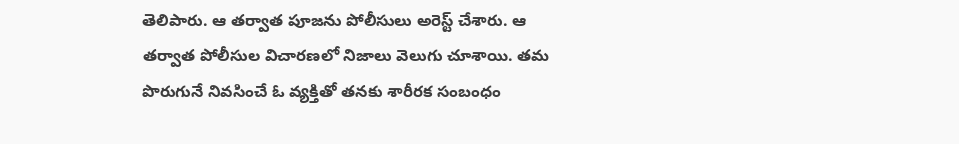తెలిపారు. ఆ తర్వాత పూజను పోలీసులు అరెస్ట్ చేశారు. ఆ తర్వాత పోలీసుల విచారణలో నిజాలు వెలుగు చూశాయి. తమ పొరుగునే నివసించే ఓ వ్యక్తితో తనకు శారీరక సంబంధం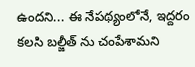ఉందని... ఈ నేపథ్యంలోనే, ఇద్దరం కలసి బల్జీత్ ను చంపేశామని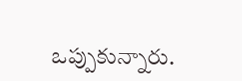ఒప్పుకున్నారు.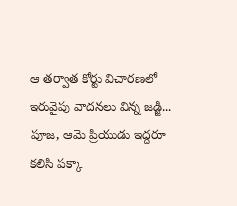ఆ తర్వాత కోర్టు విచారణలో ఇరువైపు వాదనలు విన్న జడ్జి... పూజ, ఆమె ప్రియుడు ఇద్దరూ కలిసి పక్కా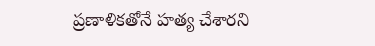ప్రణాళికతోనే హత్య చేశారని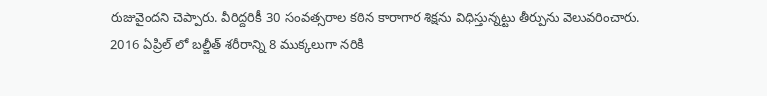రుజువైందని చెప్పారు. వీరిద్దరికీ 30 సంవత్సరాల కఠిన కారాగార శిక్షను విధిస్తున్నట్టు తీర్పును వెలువరించారు.
2016 ఏప్రిల్ లో బల్జీత్ శరీరాన్ని 8 ముక్కలుగా నరికి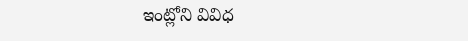ఇంట్లోని వివిధ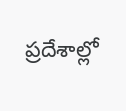ప్రదేశాల్లో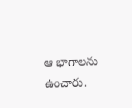ఆ భాగాలను ఉంచారు.